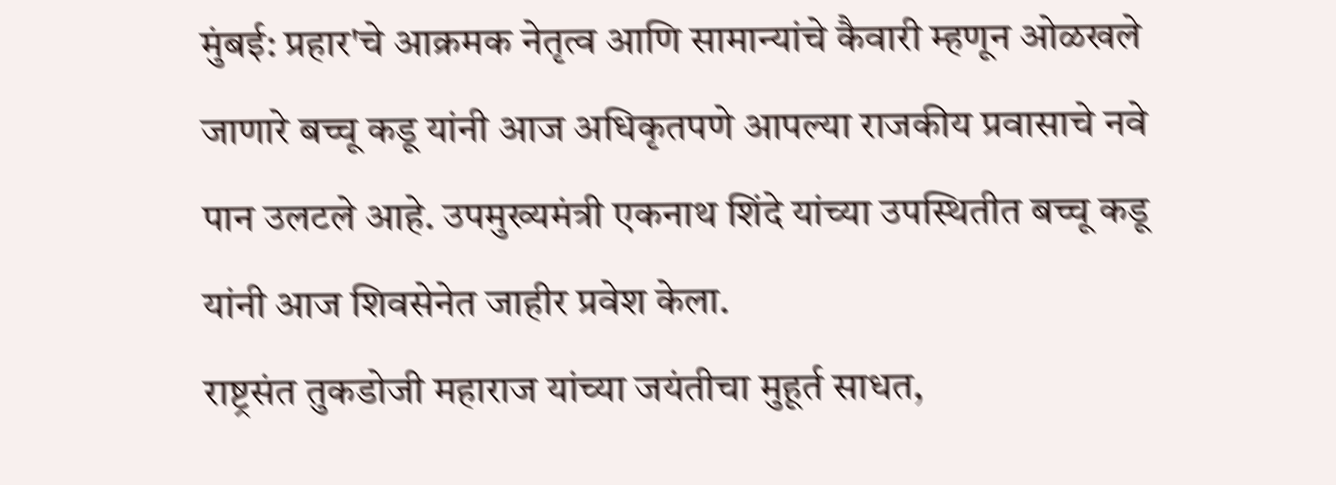मुंबई: प्रहार'चे आक्रमक नेतृत्व आणि सामान्यांचे कैवारी म्हणून ओळखले जाणारे बच्चू कडू यांनी आज अधिकृतपणे आपल्या राजकीय प्रवासाचे नवे पान उलटले आहे. उपमुख्यमंत्री एकनाथ शिंदे यांच्या उपस्थितीत बच्चू कडू यांनी आज शिवसेनेत जाहीर प्रवेश केला.
राष्ट्रसंत तुकडोजी महाराज यांच्या जयंतीचा मुहूर्त साधत,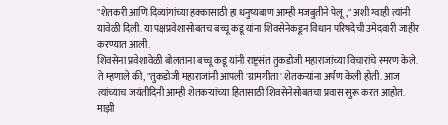"शेतकरी आणि दिव्यांगांच्या हक्कासाठी हा धनुष्यबाण आम्ही मजबुतीने पेलू," अशी ग्वाही त्यांनी यावेळी दिली. या पक्षप्रवेशासोबतच बच्चू कडू यांना शिवसेनेकडून विधान परिषदेची उमेदवारी जाहीर करण्यात आली.
शिवसेना प्रवेशावेळी बोलताना बच्चू कडू यांनी राष्ट्रसंत तुकडोजी महाराजांच्या विचारांचे स्मरण केले. ते म्हणाले की, "तुकडोजी महाराजांनी आपली 'ग्रामगीता' शेतकऱ्यांना अर्पण केली होती. आज त्यांच्याच जयंतीदिनी आम्ही शेतकऱ्यांच्या हितासाठी शिवसेनेसोबतचा प्रवास सुरू करत आहोत. माझी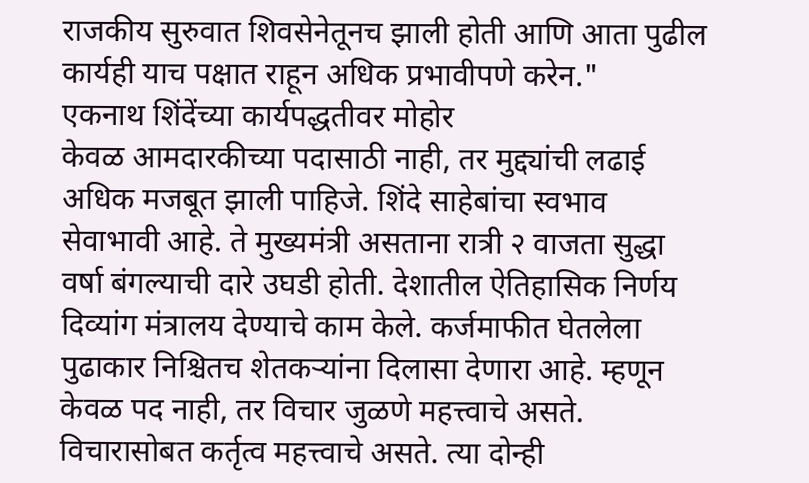राजकीय सुरुवात शिवसेनेतूनच झाली होती आणि आता पुढील कार्यही याच पक्षात राहून अधिक प्रभावीपणे करेन."
एकनाथ शिंदेंच्या कार्यपद्धतीवर मोहोर
केवळ आमदारकीच्या पदासाठी नाही, तर मुद्द्यांची लढाई अधिक मजबूत झाली पाहिजे. शिंदे साहेबांचा स्वभाव सेवाभावी आहे. ते मुख्यमंत्री असताना रात्री २ वाजता सुद्धा वर्षा बंगल्याची दारे उघडी होती. देशातील ऐतिहासिक निर्णय दिव्यांग मंत्रालय देण्याचे काम केले. कर्जमाफीत घेतलेला पुढाकार निश्चितच शेतकऱ्यांना दिलासा देणारा आहे. म्हणून केवळ पद नाही, तर विचार जुळणे महत्त्वाचे असते. विचारासोबत कर्तृत्व महत्त्वाचे असते. त्या दोन्ही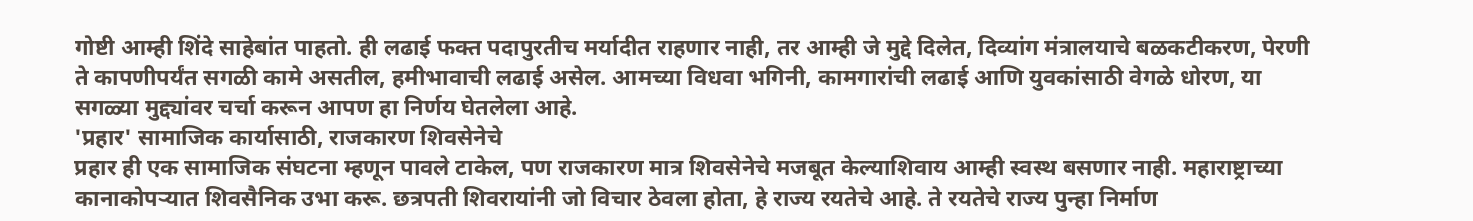गोष्टी आम्ही शिंदे साहेबांत पाहतो. ही लढाई फक्त पदापुरतीच मर्यादीत राहणार नाही, तर आम्ही जे मुद्दे दिलेत, दिव्यांग मंत्रालयाचे बळकटीकरण, पेरणी ते कापणीपर्यंत सगळी कामे असतील, हमीभावाची लढाई असेल. आमच्या विधवा भगिनी, कामगारांची लढाई आणि युवकांसाठी वेगळे धोरण, या सगळ्या मुद्द्यांवर चर्चा करून आपण हा निर्णय घेतलेला आहे.
'प्रहार' सामाजिक कार्यासाठी, राजकारण शिवसेनेचे
प्रहार ही एक सामाजिक संघटना म्हणून पावले टाकेल, पण राजकारण मात्र शिवसेनेचे मजबूत केल्याशिवाय आम्ही स्वस्थ बसणार नाही. महाराष्ट्राच्या कानाकोपऱ्यात शिवसैनिक उभा करू. छत्रपती शिवरायांनी जो विचार ठेवला होता, हे राज्य रयतेचे आहे. ते रयतेचे राज्य पुन्हा निर्माण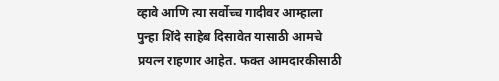व्हावे आणि त्या सर्वोच्च गादीवर आम्हाला पुन्हा शिंदे साहेब दिसावेत यासाठी आमचे प्रयत्न राहणार आहेत. फक्त आमदारकीसाठी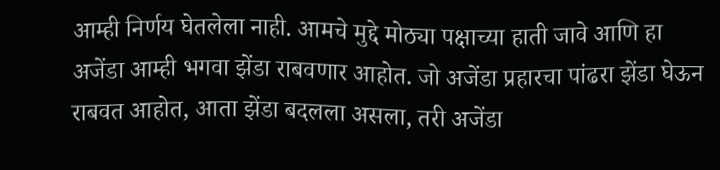आम्ही निर्णय घेतलेला नाही. आमचे मुद्दे मोठ्या पक्षाच्या हाती जावे आणि हा अजेंडा आम्ही भगवा झेंडा राबवणार आहोत. जो अजेंडा प्रहारचा पांढरा झेंडा घेऊन राबवत आहोत, आता झेंडा बदलला असला, तरी अजेंडा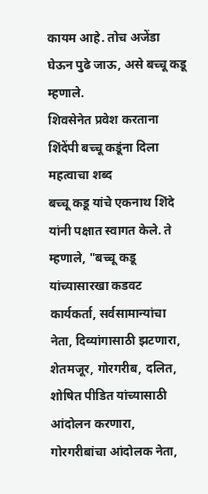कायम आहे. तोच अजेंडा घेऊन पुढे जाऊ, असे बच्चू कडू म्हणाले.
शिवसेनेत प्रवेश करताना शिंदेंपी बच्चू कडूंना दिला महत्वाचा शब्द
बच्चू कडू यांचे एकनाथ शिंदे यांनी पक्षात स्वागत केले. ते म्हणाले, "बच्चू कडू यांच्यासारखा कडवट कार्यकर्ता, सर्वसामान्यांचा नेता, दिव्यांगासाठी झटणारा, शेतमजूर, गोरगरीब, दलित, शोषित पीडित यांच्यासाठी आंदोलन करणारा, गोरगरीबांचा आंदोलक नेता,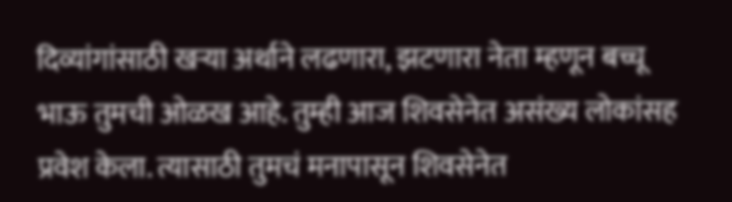दिव्यांगांसाठी खऱ्या अर्थाने लढणारा, झटणारा नेता म्हणून बच्चू भाऊ तुमची ओळख आहे. तुम्ही आज शिवसेनेत असंख्य लोकांसह प्रवेश केला. त्यासाठी तुमचं मनापासून शिवसेनेत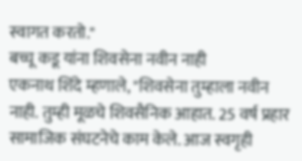स्वागत करतो."
बच्चू कडू यांना शिवसेना नवीन नाही
एकनाथ शिंदे म्हणाले, "शिवसेना तुम्हाला नवीन नाही. तुम्ही मूळचे शिवसैनिक आहात. 25 वर्ष प्रहार सामाजिक संघटनेचे काम केले. आज स्वगृही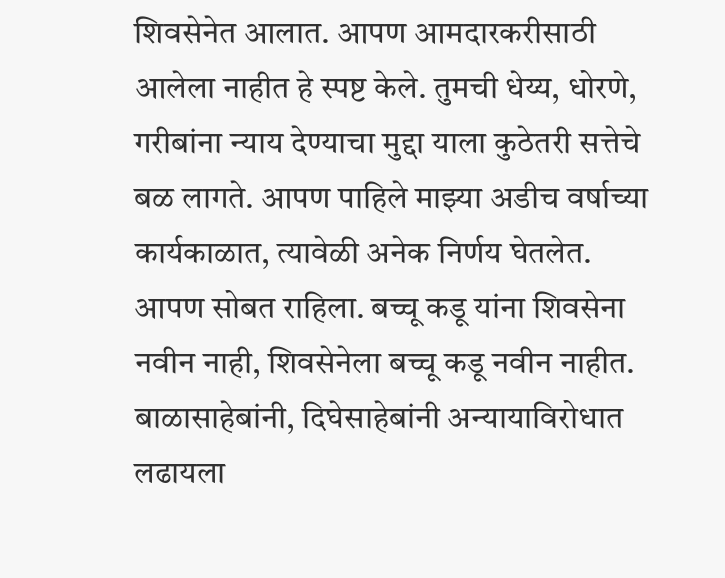शिवसेनेत आलात. आपण आमदारकरीसाठी आलेला नाहीत हे स्पष्ट केले. तुमची धेय्य, धोरणे, गरीबांना न्याय देण्याचा मुद्दा याला कुठेतरी सत्तेचे बळ लागते. आपण पाहिले माझ्या अडीच वर्षाच्या कार्यकाळात, त्यावेळी अनेक निर्णय घेतलेत. आपण सोबत राहिला. बच्चू कडू यांना शिवसेना नवीन नाही, शिवसेनेला बच्चू कडू नवीन नाहीत. बाळासाहेबांनी, दिघेसाहेबांनी अन्यायाविरोधात लढायला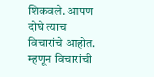शिकवले. आपण दोघे त्याच विचारांचे आहोत. म्हणून विचारांची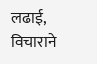लढाई, विचाराने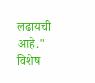लढायची आहे."
विशेष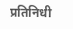प्रतिनिधी